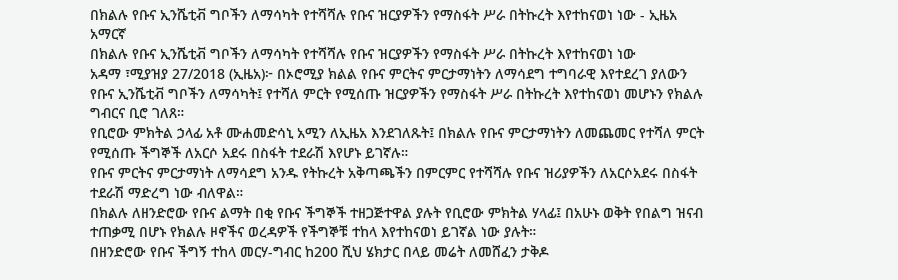በክልሉ የቡና ኢንሼቲቭ ግቦችን ለማሳካት የተሻሻሉ የቡና ዝርያዎችን የማስፋት ሥራ በትኩረት እየተከናወነ ነው - ኢዜአ አማርኛ
በክልሉ የቡና ኢንሼቲቭ ግቦችን ለማሳካት የተሻሻሉ የቡና ዝርያዎችን የማስፋት ሥራ በትኩረት እየተከናወነ ነው
አዳማ ፣ሚያዝያ 27/2018 (ኢዜአ)፦ በኦሮሚያ ክልል የቡና ምርትና ምርታማነትን ለማሳደግ ተግባራዊ እየተደረገ ያለውን የቡና ኢንሼቲቭ ግቦችን ለማሳካት፤ የተሻለ ምርት የሚሰጡ ዝርያዎችን የማስፋት ሥራ በትኩረት እየተከናወነ መሆኑን የክልሉ ግብርና ቢሮ ገለጸ።
የቢሮው ምክትል ኃላፊ አቶ ሙሐመድሳኒ አሚን ለኢዜአ እንደገለጹት፤ በክልሉ የቡና ምርታማነትን ለመጨመር የተሻለ ምርት የሚሰጡ ችግኞች ለአርሶ አደሩ በስፋት ተደራሽ እየሆኑ ይገኛሉ።
የቡና ምርትና ምርታማነት ለማሳደግ አንዱ የትኩረት አቅጣጫችን በምርምር የተሻሻሉ የቡና ዝሪያዎችን ለአርሶአደሩ በስፋት ተደራሽ ማድረግ ነው ብለዋል።
በክልሉ ለዘንድሮው የቡና ልማት በቂ የቡና ችግኞች ተዘጋጅተዋል ያሉት የቢሮው ምክትል ሃላፊ፤ በአሁኑ ወቅት የበልግ ዝናብ ተጠቃሚ በሆኑ የክልሉ ዞኖችና ወረዳዎች የችግኞቹ ተከላ እየተከናወነ ይገኛል ነው ያሉት።
በዘንድሮው የቡና ችግኝ ተከላ መርሃ-ግብር ከ200 ሺህ ሄክታር በላይ መሬት ለመሸፈን ታቅዶ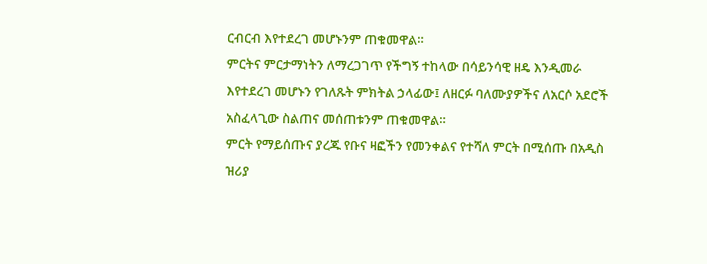ርብርብ እየተደረገ መሆኑንም ጠቁመዋል።
ምርትና ምርታማነትን ለማረጋገጥ የችግኝ ተከላው በሳይንሳዊ ዘዴ እንዲመራ እየተደረገ መሆኑን የገለጹት ምክትል ኃላፊው፤ ለዘርፉ ባለሙያዎችና ለአርሶ አደሮች አስፈላጊው ስልጠና መሰጠቱንም ጠቁመዋል።
ምርት የማይሰጡና ያረጁ የቡና ዛፎችን የመንቀልና የተሻለ ምርት በሚሰጡ በአዲስ ዝሪያ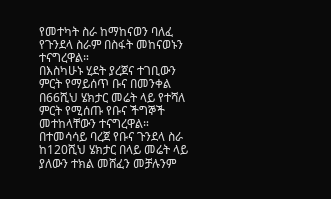የመተካት ስራ ከማከናወን ባለፈ የጉንደላ ስራም በስፋት መከናወኑን ተናግረዋል።
በእስካሁኑ ሂደት ያረጀና ተገቢውን ምርት የማይሰጥ ቡና በመንቀል በ66ሺህ ሄክታር መሬት ላይ የተሻለ ምርት የሚሰጡ የቡና ችግኞች መተከላቸውን ተናግረዋል።
በተመሳሳይ ባረጀ የቡና ጉንደላ ስራ ከ120ሺህ ሄክታር በላይ መሬት ላይ ያለውን ተክል መሸፈን መቻሉንም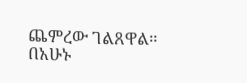ጨምረው ገልጸዋል።
በአሁኑ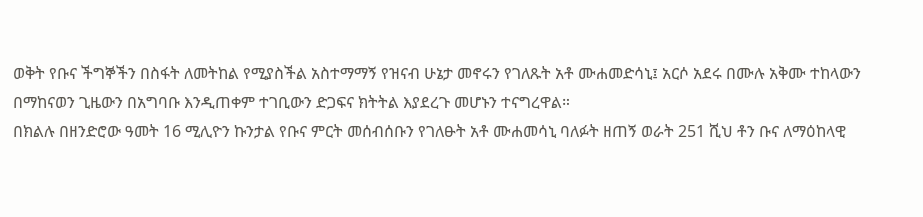ወቅት የቡና ችግኞችን በስፋት ለመትከል የሚያስችል አስተማማኝ የዝናብ ሁኔታ መኖሩን የገለጹት አቶ ሙሐመድሳኒ፤ አርሶ አደሩ በሙሉ አቅሙ ተከላውን በማከናወን ጊዜውን በአግባቡ እንዲጠቀም ተገቢውን ድጋፍና ክትትል እያደረጉ መሆኑን ተናግረዋል።
በክልሉ በዘንድሮው ዓመት 16 ሚሊዮን ኩንታል የቡና ምርት መሰብሰቡን የገለፁት አቶ ሙሐመሳኒ ባለፉት ዘጠኝ ወራት 251 ሺህ ቶን ቡና ለማዕከላዊ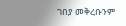ገበያ መቅረቡንም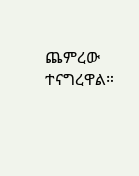ጨምረው ተናግረዋል።